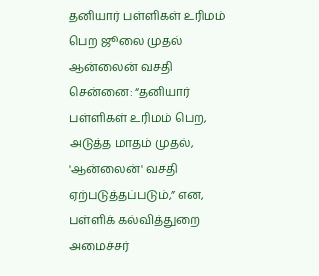தனியார் பள்ளிகள் உரிமம் பெற ஜூலை முதல் ஆன்லைன் வசதி
சென்னை: “தனியார் பள்ளிகள் உரிமம் பெற, அடுத்த மாதம் முதல், 'ஆன்லைன்' வசதி ஏற்படுத்தப்படும்,” என, பள்ளிக் கல்வித்துறை அமைச்சர்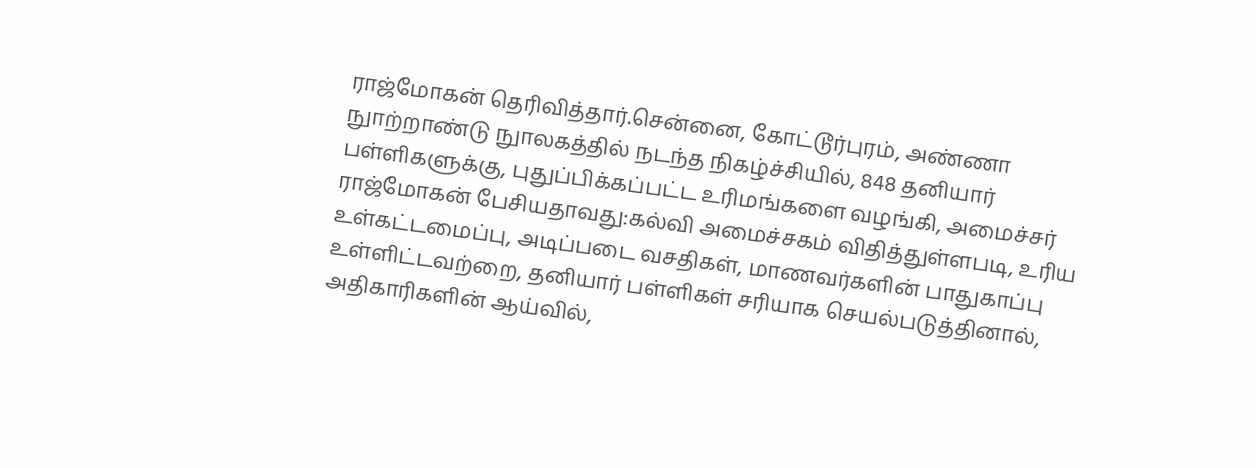ராஜ்மோகன் தெரிவித்தார்.சென்னை, கோட்டூர்புரம், அண்ணா நுாற்றாண்டு நுாலகத்தில் நடந்த நிகழ்ச்சியில், 848 தனியார் பள்ளிகளுக்கு, புதுப்பிக்கப்பட்ட உரிமங்களை வழங்கி, அமைச்சர் ராஜ்மோகன் பேசியதாவது:கல்வி அமைச்சகம் விதித்துள்ளபடி, உரிய உள்கட்டமைப்பு, அடிப்படை வசதிகள், மாணவர்களின் பாதுகாப்பு உள்ளிட்டவற்றை, தனியார் பள்ளிகள் சரியாக செயல்படுத்தினால், அதிகாரிகளின் ஆய்வில்,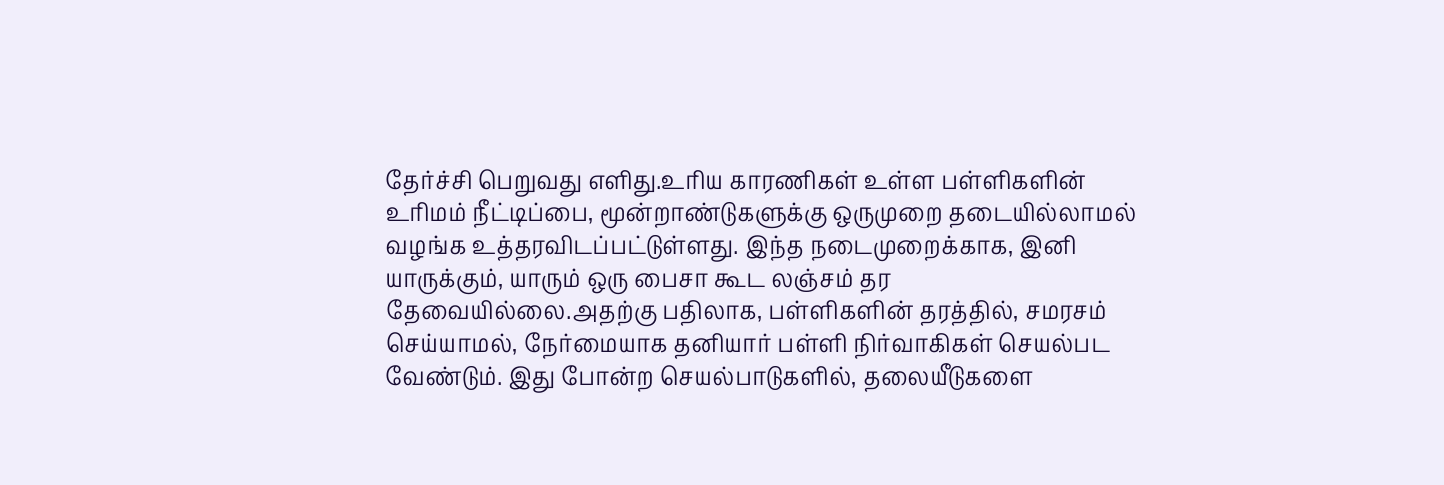தேர்ச்சி பெறுவது எளிது.உரிய காரணிகள் உள்ள பள்ளிகளின் உரிமம் நீட்டிப்பை, மூன்றாண்டுகளுக்கு ஒருமுறை தடையில்லாமல் வழங்க உத்தரவிடப்பட்டுள்ளது. இந்த நடைமுறைக்காக, இனி யாருக்கும், யாரும் ஒரு பைசா கூட லஞ்சம் தர தேவையில்லை.அதற்கு பதிலாக, பள்ளிகளின் தரத்தில், சமரசம் செய்யாமல், நேர்மையாக தனியார் பள்ளி நிர்வாகிகள் செயல்பட வேண்டும். இது போன்ற செயல்பாடுகளில், தலையீடுகளை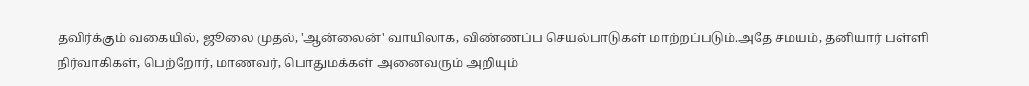தவிர்க்கும் வகையில், ஜூலை முதல், 'ஆன்லைன்' வாயிலாக, விண்ணப்ப செயல்பாடுகள் மாற்றப்படும்.அதே சமயம், தனியார் பள்ளி நிர்வாகிகள், பெற்றோர், மாணவர், பொதுமக்கள் அனைவரும் அறியும்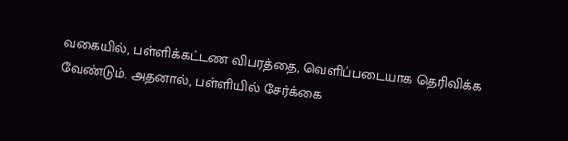வகையில், பள்ளிக்கட்டண விபரத்தை, வெளிப்படையாக தெரிவிக்க வேண்டும். அதனால், பள்ளியில் சேர்க்கை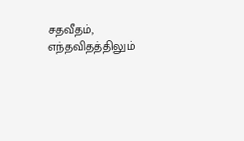சதவீதம், எந்தவிதத்திலும்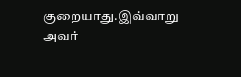குறையாது.இவ்வாறு அவர்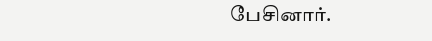பேசினார்.